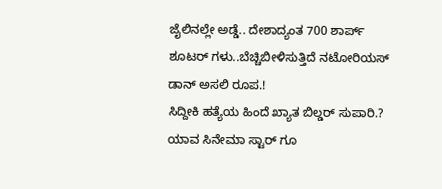ಜೈಲಿನಲ್ಲೇ ಅಡ್ಡೆ.. ದೇಶಾದ್ಯಂತ 700 ಶಾರ್ಪ್ ಶೂಟರ್ ಗಳು..ಬೆಚ್ಚಿಬೀಳಿಸುತ್ತಿದೆ ನಟೋರಿಯಸ್ ಡಾನ್ ಅಸಲಿ ರೂಪ.!
ಸಿದ್ದೀಕಿ ಹತ್ಯೆಯ ಹಿಂದೆ ಖ್ಯಾತ ಬಿಲ್ಡರ್ ಸುಪಾರಿ.?
ಯಾವ ಸಿನೇಮಾ ಸ್ಟಾರ್ ಗೂ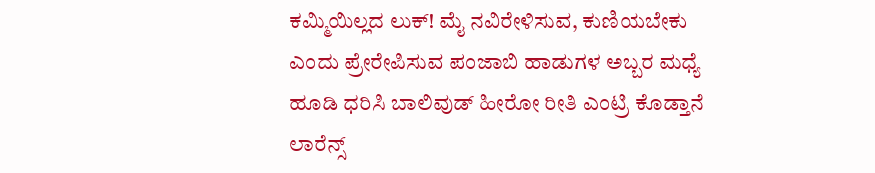ಕಮ್ಮಿಯಿಲ್ಲದ ಲುಕ್! ಮೈ ನವಿರೇಳಿಸುವ, ಕುಣಿಯಬೇಕು ಎಂದು ಪ್ರೇರೇಪಿಸುವ ಪಂಜಾಬಿ ಹಾಡುಗಳ ಅಬ್ಬರ ಮಧ್ಯೆ ಹೂಡಿ ಧರಿಸಿ ಬಾಲಿವುಡ್ ಹೀರೋ ರೀತಿ ಎಂಟ್ರಿ ಕೊಡ್ತಾನೆ ಲಾರೆನ್ಸ್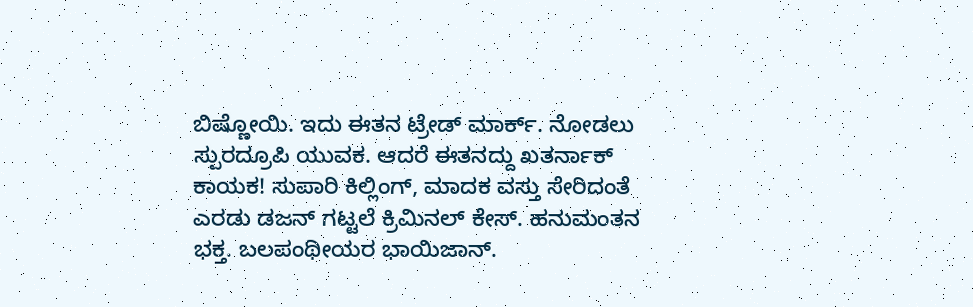ಬಿಷ್ಣೋಯಿ. ಇದು ಈತನ ಟ್ರೇಡ್ ಮಾರ್ಕ್. ನೋಡಲು ಸ್ಪುರದ್ರೂಪಿ ಯುವಕ. ಆದರೆ ಈತನದ್ದು ಖತರ್ನಾಕ್ ಕಾಯಕ! ಸುಪಾರಿ ಕಿಲ್ಲಿಂಗ್, ಮಾದಕ ವಸ್ತು ಸೇರಿದಂತೆ ಎರಡು ಡಜನ್ ಗಟ್ಟಲೆ ಕ್ರಿಮಿನಲ್ ಕೇಸ್. ಹನುಮಂತನ ಭಕ್ತ. ಬಲಪಂಥೀಯರ ಭಾಯಿಜಾನ್.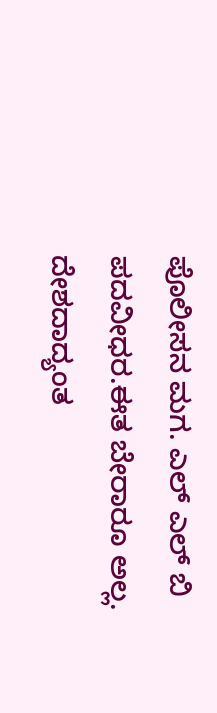ಪೊಲೀಸನ ಮಗ. ಎಲ್ ಎಲ್ ಬಿ ಪದವೀಧರ.ಈತ ಬೇರಾರೂ ಅಲ್ಲ. ದೇಶದಾದ್ಯಂತ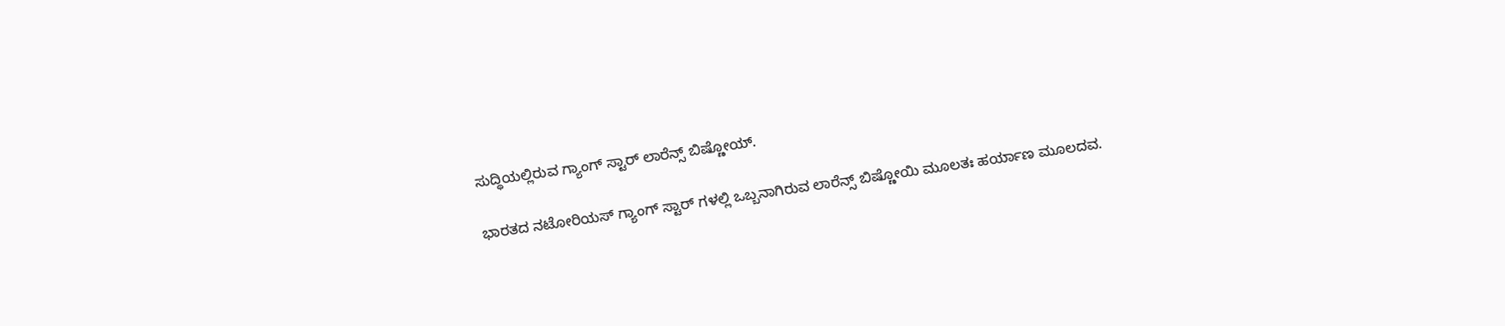ಸುದ್ಧಿಯಲ್ಲಿರುವ ಗ್ಯಾಂಗ್ ಸ್ಟಾರ್ ಲಾರೆನ್ಸ್ ಬಿಷ್ಣೋಯ್.

ಭಾರತದ ನಟೋರಿಯಸ್ ಗ್ಯಾಂಗ್ ಸ್ಟಾರ್ ಗಳಲ್ಲಿ ಒಬ್ಬನಾಗಿರುವ ಲಾರೆನ್ಸ್ ಬಿಷ್ಣೋಯಿ ಮೂಲತಃ ಹರ್ಯಾಣ ಮೂಲದವ.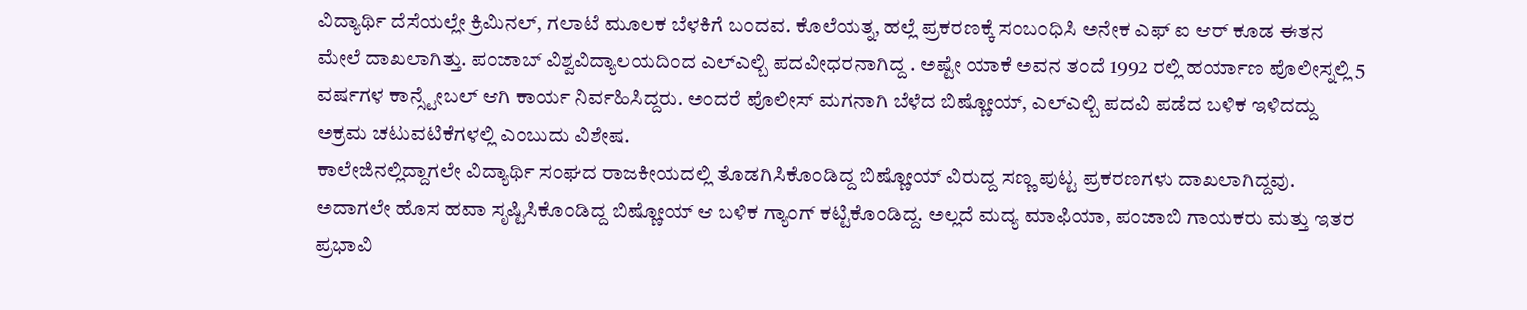ವಿದ್ಯಾರ್ಥಿ ದೆಸೆಯಲ್ಲೇ ಕ್ರಿಮಿನಲ್, ಗಲಾಟೆ ಮೂಲಕ ಬೆಳಕಿಗೆ ಬಂದವ. ಕೊಲೆಯತ್ನ, ಹಲ್ಲೆ ಪ್ರಕರಣಕ್ಕೆ ಸಂಬಂಧಿಸಿ ಅನೇಕ ಎಫ್ ಐ ಆರ್ ಕೂಡ ಈತನ ಮೇಲೆ ದಾಖಲಾಗಿತ್ತು. ಪಂಜಾಬ್ ವಿಶ್ವವಿದ್ಯಾಲಯದಿಂದ ಎಲ್ಎಲ್ಬಿ ಪದವೀಧರನಾಗಿದ್ದ . ಅಷ್ಟೇ ಯಾಕೆ ಅವನ ತಂದೆ 1992 ರಲ್ಲಿ ಹರ್ಯಾಣ ಪೊಲೀಸ್ನಲ್ಲಿ 5 ವರ್ಷಗಳ ಕಾನ್ಸ್ಟೇಬಲ್ ಆಗಿ ಕಾರ್ಯ ನಿರ್ವಹಿಸಿದ್ದರು. ಅಂದರೆ ಪೊಲೀಸ್ ಮಗನಾಗಿ ಬೆಳೆದ ಬಿಷ್ಣೋಯ್, ಎಲ್ಎಲ್ಬಿ ಪದವಿ ಪಡೆದ ಬಳಿಕ ಇಳಿದದ್ದು ಅಕ್ರಮ ಚಟುವಟಿಕೆಗಳಲ್ಲಿ ಎಂಬುದು ವಿಶೇಷ.
ಕಾಲೇಜಿನಲ್ಲಿದ್ದಾಗಲೇ ವಿದ್ಯಾರ್ಥಿ ಸಂಘದ ರಾಜಕೀಯದಲ್ಲಿ ತೊಡಗಿಸಿಕೊಂಡಿದ್ದ ಬಿಷ್ಣೋಯ್ ವಿರುದ್ದ ಸಣ್ಣ ಪುಟ್ಟ ಪ್ರಕರಣಗಳು ದಾಖಲಾಗಿದ್ದವು. ಅದಾಗಲೇ ಹೊಸ ಹವಾ ಸೃಷ್ಟಿಸಿಕೊಂಡಿದ್ದ ಬಿಷ್ಣೋಯ್ ಆ ಬಳಿಕ ಗ್ಯಾಂಗ್ ಕಟ್ಟಿಕೊಂಡಿದ್ದ. ಅಲ್ಲದೆ ಮದ್ಯ ಮಾಫಿಯಾ, ಪಂಜಾಬಿ ಗಾಯಕರು ಮತ್ತು ಇತರ ಪ್ರಭಾವಿ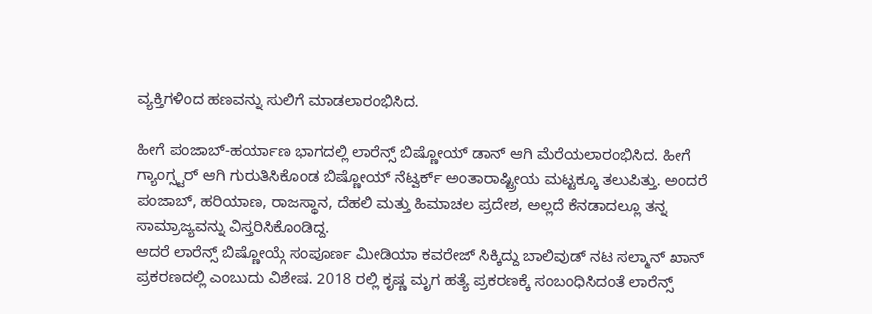ವ್ಯಕ್ತಿಗಳಿಂದ ಹಣವನ್ನು ಸುಲಿಗೆ ಮಾಡಲಾರಂಭಿಸಿದ.

ಹೀಗೆ ಪಂಜಾಬ್-ಹರ್ಯಾಣ ಭಾಗದಲ್ಲಿ ಲಾರೆನ್ಸ್ ಬಿಷ್ಣೋಯ್ ಡಾನ್ ಆಗಿ ಮೆರೆಯಲಾರಂಭಿಸಿದ. ಹೀಗೆ ಗ್ಯಾಂಗ್ಸ್ಟರ್ ಆಗಿ ಗುರುತಿಸಿಕೊಂಡ ಬಿಷ್ಣೋಯ್ ನೆಟ್ವರ್ಕ್ ಅಂತಾರಾಷ್ಟ್ರೀಯ ಮಟ್ಟಕ್ಕೂ ತಲುಪಿತ್ತು. ಅಂದರೆ ಪಂಜಾಬ್, ಹರಿಯಾಣ, ರಾಜಸ್ಥಾನ, ದೆಹಲಿ ಮತ್ತು ಹಿಮಾಚಲ ಪ್ರದೇಶ, ಅಲ್ಲದೆ ಕೆನಡಾದಲ್ಲೂ ತನ್ನ ಸಾಮ್ರಾಜ್ಯವನ್ನು ವಿಸ್ತರಿಸಿಕೊಂಡಿದ್ದ.
ಆದರೆ ಲಾರೆನ್ಸ್ ಬಿಷ್ಣೋಯ್ಗೆ ಸಂಪೂರ್ಣ ಮೀಡಿಯಾ ಕವರೇಜ್ ಸಿಕ್ಕಿದ್ದು ಬಾಲಿವುಡ್ ನಟ ಸಲ್ಮಾನ್ ಖಾನ್ ಪ್ರಕರಣದಲ್ಲಿ ಎಂಬುದು ವಿಶೇಷ. 2018 ರಲ್ಲಿ ಕೃಷ್ಣ ಮೃಗ ಹತ್ಯೆ ಪ್ರಕರಣಕ್ಕೆ ಸಂಬಂಧಿಸಿದಂತೆ ಲಾರೆನ್ಸ್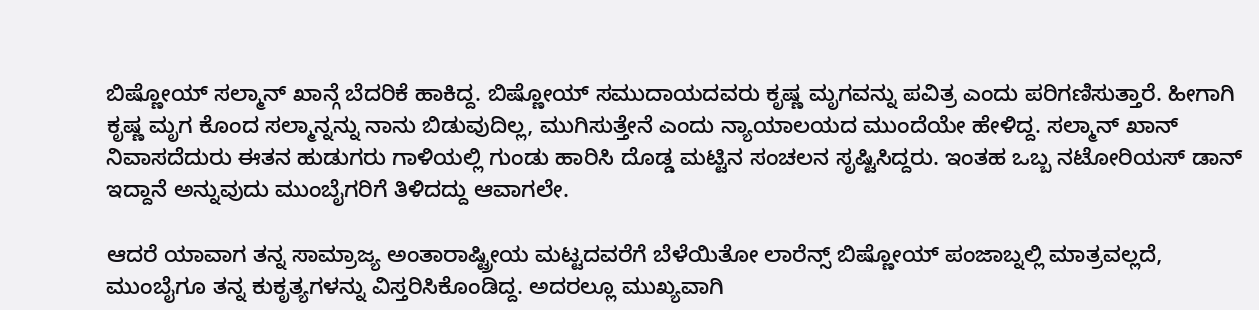ಬಿಷ್ಣೋಯ್ ಸಲ್ಮಾನ್ ಖಾನ್ಗೆ ಬೆದರಿಕೆ ಹಾಕಿದ್ದ. ಬಿಷ್ಣೋಯ್ ಸಮುದಾಯದವರು ಕೃಷ್ಣ ಮೃಗವನ್ನು ಪವಿತ್ರ ಎಂದು ಪರಿಗಣಿಸುತ್ತಾರೆ. ಹೀಗಾಗಿ ಕೃಷ್ಣ ಮೃಗ ಕೊಂದ ಸಲ್ಮಾನ್ನನ್ನು ನಾನು ಬಿಡುವುದಿಲ್ಲ, ಮುಗಿಸುತ್ತೇನೆ ಎಂದು ನ್ಯಾಯಾಲಯದ ಮುಂದೆಯೇ ಹೇಳಿದ್ದ. ಸಲ್ಮಾನ್ ಖಾನ್ ನಿವಾಸದೆದುರು ಈತನ ಹುಡುಗರು ಗಾಳಿಯಲ್ಲಿ ಗುಂಡು ಹಾರಿಸಿ ದೊಡ್ಡ ಮಟ್ಟಿನ ಸಂಚಲನ ಸೃಷ್ಟಿಸಿದ್ದರು. ಇಂತಹ ಒಬ್ಬ ನಟೋರಿಯಸ್ ಡಾನ್ ಇದ್ದಾನೆ ಅನ್ನುವುದು ಮುಂಬೈಗರಿಗೆ ತಿಳಿದದ್ದು ಆವಾಗಲೇ.

ಆದರೆ ಯಾವಾಗ ತನ್ನ ಸಾಮ್ರಾಜ್ಯ ಅಂತಾರಾಷ್ಟ್ರೀಯ ಮಟ್ಟದವರೆಗೆ ಬೆಳೆಯಿತೋ ಲಾರೆನ್ಸ್ ಬಿಷ್ಣೋಯ್ ಪಂಜಾಬ್ನಲ್ಲಿ ಮಾತ್ರವಲ್ಲದೆ, ಮುಂಬೈಗೂ ತನ್ನ ಕುಕೃತ್ಯಗಳನ್ನು ವಿಸ್ತರಿಸಿಕೊಂಡಿದ್ದ. ಅದರಲ್ಲೂ ಮುಖ್ಯವಾಗಿ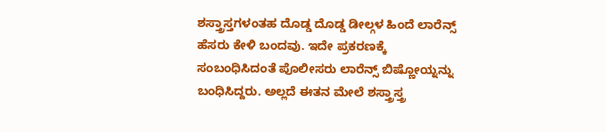ಶಸ್ತ್ರಾಸ್ತಗಳಂತಹ ದೊಡ್ಡ ದೊಡ್ಡ ಡೀಲ್ಗಳ ಹಿಂದೆ ಲಾರೆನ್ಸ್ ಹೆಸರು ಕೇಳಿ ಬಂದವು. ಇದೇ ಪ್ರಕರಣಕ್ಕೆ ಸಂಬಂಧಿಸಿದಂತೆ ಪೊಲೀಸರು ಲಾರೆನ್ಸ್ ಬಿಷ್ಣೋಯ್ನನ್ನು ಬಂಧಿಸಿದ್ದರು. ಅಲ್ಲದೆ ಈತನ ಮೇಲೆ ಶಸ್ತ್ರಾಸ್ತ್ರ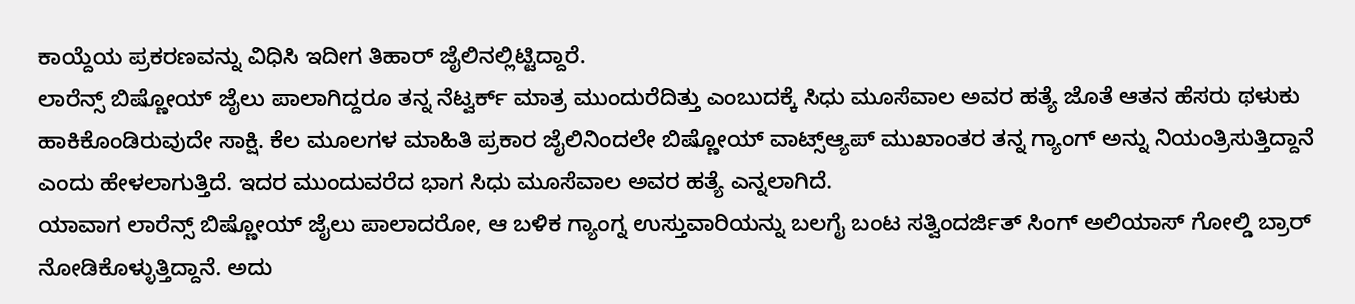ಕಾಯ್ದೆಯ ಪ್ರಕರಣವನ್ನು ವಿಧಿಸಿ ಇದೀಗ ತಿಹಾರ್ ಜೈಲಿನಲ್ಲಿಟ್ಟಿದ್ದಾರೆ.
ಲಾರೆನ್ಸ್ ಬಿಷ್ಣೋಯ್ ಜೈಲು ಪಾಲಾಗಿದ್ದರೂ ತನ್ನ ನೆಟ್ವರ್ಕ್ ಮಾತ್ರ ಮುಂದುರೆದಿತ್ತು ಎಂಬುದಕ್ಕೆ ಸಿಧು ಮೂಸೆವಾಲ ಅವರ ಹತ್ಯೆ ಜೊತೆ ಆತನ ಹೆಸರು ಥಳುಕು ಹಾಕಿಕೊಂಡಿರುವುದೇ ಸಾಕ್ಷಿ. ಕೆಲ ಮೂಲಗಳ ಮಾಹಿತಿ ಪ್ರಕಾರ ಜೈಲಿನಿಂದಲೇ ಬಿಷ್ಣೋಯ್ ವಾಟ್ಸ್ಆ್ಯಪ್ ಮುಖಾಂತರ ತನ್ನ ಗ್ಯಾಂಗ್ ಅನ್ನು ನಿಯಂತ್ರಿಸುತ್ತಿದ್ದಾನೆ ಎಂದು ಹೇಳಲಾಗುತ್ತಿದೆ. ಇದರ ಮುಂದುವರೆದ ಭಾಗ ಸಿಧು ಮೂಸೆವಾಲ ಅವರ ಹತ್ಯೆ ಎನ್ನಲಾಗಿದೆ.
ಯಾವಾಗ ಲಾರೆನ್ಸ್ ಬಿಷ್ಣೋಯ್ ಜೈಲು ಪಾಲಾದರೋ, ಆ ಬಳಿಕ ಗ್ಯಾಂಗ್ನ ಉಸ್ತುವಾರಿಯನ್ನು ಬಲಗೈ ಬಂಟ ಸತ್ವಿಂದರ್ಜಿತ್ ಸಿಂಗ್ ಅಲಿಯಾಸ್ ಗೋಲ್ಡಿ ಬ್ರಾರ್ ನೋಡಿಕೊಳ್ಳುತ್ತಿದ್ದಾನೆ. ಅದು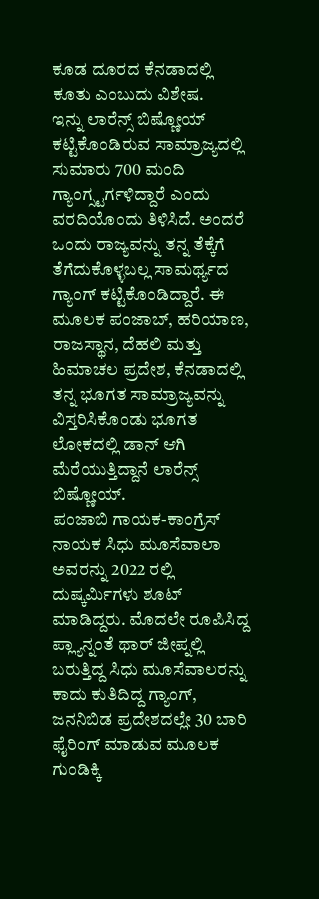ಕೂಡ ದೂರದ ಕೆನಡಾದಲ್ಲಿ ಕೂತು ಎಂಬುದು ವಿಶೇಷ.
ಇನ್ನು ಲಾರೆನ್ಸ್ ಬಿಷ್ಣೋಯ್ ಕಟ್ಟಿಕೊಂಡಿರುವ ಸಾಮ್ರಾಜ್ಯದಲ್ಲಿ ಸುಮಾರು 700 ಮಂದಿ ಗ್ಯಾಂಗ್ಸ್ಟರ್ಗಳಿದ್ದಾರೆ ಎಂದು ವರದಿಯೊಂದು ತಿಳಿಸಿದೆ. ಅಂದರೆ ಒಂದು ರಾಜ್ಯವನ್ನು ತನ್ನ ತೆಕ್ಕೆಗೆ ತೆಗೆದುಕೊಳ್ಳಬಲ್ಲ ಸಾಮರ್ಥ್ಯದ ಗ್ಯಾಂಗ್ ಕಟ್ಟಿಕೊಂಡಿದ್ದಾರೆ. ಈ ಮೂಲಕ ಪಂಜಾಬ್, ಹರಿಯಾಣ, ರಾಜಸ್ಥಾನ, ದೆಹಲಿ ಮತ್ತು ಹಿಮಾಚಲ ಪ್ರದೇಶ, ಕೆನಡಾದಲ್ಲಿ ತನ್ನ ಭೂಗತ ಸಾಮ್ರಾಜ್ಯವನ್ನು ವಿಸ್ತರಿಸಿಕೊಂಡು ಭೂಗತ ಲೋಕದಲ್ಲಿ ಡಾನ್ ಆಗಿ ಮೆರೆಯುತ್ತಿದ್ದಾನೆ ಲಾರೆನ್ಸ್ ಬಿಷ್ಣೋಯ್.
ಪಂಜಾಬಿ ಗಾಯಕ-ಕಾಂಗ್ರೆಸ್ ನಾಯಕ ಸಿಧು ಮೂಸೆವಾಲಾ ಅವರನ್ನು 2022 ರಲ್ಲಿ ದುಷ್ಕರ್ಮಿಗಳು ಶೂಟ್ ಮಾಡಿದ್ದರು. ಮೊದಲೇ ರೂಪಿಸಿದ್ದ ಪ್ಲ್ಯಾನ್ನಂತೆ ಥಾರ್ ಜೀಪ್ನಲ್ಲಿ ಬರುತ್ತಿದ್ದ ಸಿಧು ಮೂಸೆವಾಲರನ್ನು ಕಾದು ಕುತಿದಿದ್ದ ಗ್ಯಾಂಗ್, ಜನನಿಬಿಡ ಪ್ರದೇಶದಲ್ಲೇ 30 ಬಾರಿ ಫೈರಿಂಗ್ ಮಾಡುವ ಮೂಲಕ ಗುಂಡಿಕ್ಕಿ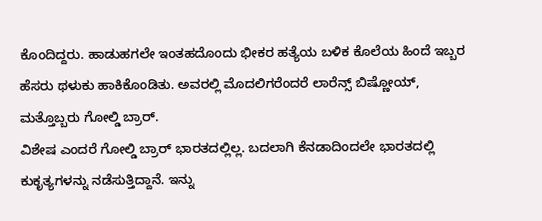ಕೊಂದಿದ್ದರು. ಹಾಡುಹಗಲೇ ಇಂತಹದೊಂದು ಭೀಕರ ಹತ್ಯೆಯ ಬಳಿಕ ಕೊಲೆಯ ಹಿಂದೆ ಇಬ್ಬರ ಹೆಸರು ಥಳುಕು ಹಾಕಿಕೊಂಡಿತು. ಅವರಲ್ಲಿ ಮೊದಲಿಗರೆಂದರೆ ಲಾರೆನ್ಸ್ ಬಿಷ್ಣೋಯ್, ಮತ್ತೊಬ್ಬರು ಗೋಲ್ಡಿ ಬ್ರಾರ್.
ವಿಶೇಷ ಎಂದರೆ ಗೋಲ್ಡಿ ಬ್ರಾರ್ ಭಾರತದಲ್ಲಿಲ್ಲ. ಬದಲಾಗಿ ಕೆನಡಾದಿಂದಲೇ ಭಾರತದಲ್ಲಿ ಕುಕೃತ್ಯಗಳನ್ನು ನಡೆಸುತ್ತಿದ್ದಾನೆ. ಇನ್ನು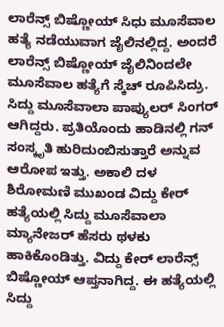ಲಾರೆನ್ಸ್ ಬಿಷ್ಣೋಯ್ ಸಿಧು ಮೂಸೆವಾಲ ಹತ್ಯೆ ನಡೆಯುವಾಗ ಜೈಲಿನಲ್ಲಿದ್ದ. ಅಂದರೆ ಲಾರೆನ್ಸ್ ಬಿಷ್ಣೋಯ್ ಜೈಲಿನಿಂದಲೇ ಮೂಸೆವಾಲ ಹತ್ಯೆಗೆ ಸ್ಕೆಚ್ ರೂಪಿಸಿದ್ರು. ಸಿದ್ದು ಮೂಸೆವಾಲಾ ಪಾಪ್ಯುಲರ್ ಸಿಂಗರ್ ಆಗಿದ್ದರು. ಪ್ರತಿಯೊಂದು ಹಾಡಿನಲ್ಲಿ ಗನ್ ಸಂಸ್ಕೃತಿ ಹುರಿದುಂಬಿಸುತ್ತಾರೆ ಅನ್ನುವ ಆರೋಪ ಇತ್ತು. ಅಕಾಲಿ ದಳ ಶಿರೋಮಣಿ ಮುಖಂಡ ವಿದ್ದು ಕೇರ್ ಹತ್ಯೆಯಲ್ಲಿ ಸಿದ್ದು ಮೂಸೆವಾಲಾ ಮ್ಯಾನೇಜರ್ ಹೆಸರು ಥಳಕು ಹಾಕಿಕೊಂಡಿತ್ತು. ವಿದ್ದು ಕೇರ್ ಲಾರೆನ್ಸ್ ಬಿಷ್ಣೋಯ್ ಆಪ್ತನಾಗಿದ್ದ. ಈ ಹತ್ಯೆಯಲ್ಲಿ ಸಿದ್ದು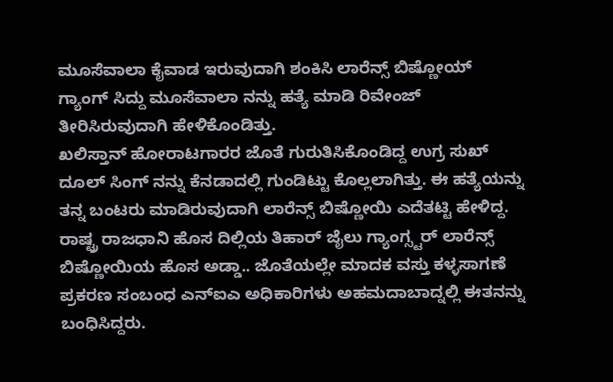ಮೂಸೆವಾಲಾ ಕೈವಾಡ ಇರುವುದಾಗಿ ಶಂಕಿಸಿ ಲಾರೆನ್ಸ್ ಬಿಷ್ಣೋಯ್ ಗ್ಯಾಂಗ್ ಸಿದ್ದು ಮೂಸೆವಾಲಾ ನನ್ನು ಹತ್ಯೆ ಮಾಡಿ ರಿವೇಂಜ್ ತೀರಿಸಿರುವುದಾಗಿ ಹೇಳಿಕೊಂಡಿತ್ತು.
ಖಲಿಸ್ತಾನ್ ಹೋರಾಟಗಾರರ ಜೊತೆ ಗುರುತಿಸಿಕೊಂಡಿದ್ದ ಉಗ್ರ ಸುಖ್ ದೂಲ್ ಸಿಂಗ್ ನನ್ನು ಕೆನಡಾದಲ್ಲಿ ಗುಂಡಿಟ್ಟು ಕೊಲ್ಲಲಾಗಿತ್ತು. ಈ ಹತ್ಯೆಯನ್ನು ತನ್ನ ಬಂಟರು ಮಾಡಿರುವುದಾಗಿ ಲಾರೆನ್ಸ್ ಬಿಷ್ಣೋಯಿ ಎದೆತಟ್ಟಿ ಹೇಳಿದ್ದ.
ರಾಷ್ಟ್ರ ರಾಜಧಾನಿ ಹೊಸ ದಿಲ್ಲಿಯ ತಿಹಾರ್ ಜೈಲು ಗ್ಯಾಂಗ್ಸ್ಟರ್ ಲಾರೆನ್ಸ್ ಬಿಷ್ಣೋಯಿಯ ಹೊಸ ಅಡ್ಡಾ.. ಜೊತೆಯಲ್ಲೇ ಮಾದಕ ವಸ್ತು ಕಳ್ಳಸಾಗಣೆ ಪ್ರಕರಣ ಸಂಬಂಧ ಎನ್ಐಎ ಅಧಿಕಾರಿಗಳು ಅಹಮದಾಬಾದ್ನಲ್ಲಿ ಈತನನ್ನು ಬಂಧಿಸಿದ್ದರು.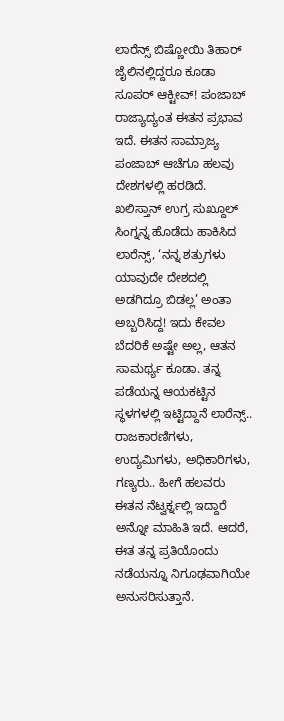ಲಾರೆನ್ಸ್ ಬಿಷ್ಣೋಯಿ ತಿಹಾರ್ ಜೈಲಿನಲ್ಲಿದ್ದರೂ ಕೂಡಾ ಸೂಪರ್ ಆಕ್ಟೀವ್! ಪಂಜಾಬ್ ರಾಜ್ಯಾದ್ಯಂತ ಈತನ ಪ್ರಭಾವ ಇದೆ. ಈತನ ಸಾಮ್ರಾಜ್ಯ ಪಂಜಾಬ್ ಆಚೆಗೂ ಹಲವು ದೇಶಗಳಲ್ಲಿ ಹರಡಿದೆ. ಖಲಿಸ್ತಾನ್ ಉಗ್ರ ಸುಖ್ದೂಲ್ ಸಿಂಗ್ನನ್ನ ಹೊಡೆದು ಹಾಕಿಸಿದ ಲಾರೆನ್ಸ್, ‘ನನ್ನ ಶತ್ರುಗಳು ಯಾವುದೇ ದೇಶದಲ್ಲಿ ಅಡಗಿದ್ರೂ ಬಿಡಲ್ಲ’ ಅಂತಾ ಅಬ್ಬರಿಸಿದ್ದ! ಇದು ಕೇವಲ ಬೆದರಿಕೆ ಅಷ್ಟೇ ಅಲ್ಲ, ಆತನ ಸಾಮರ್ಥ್ಯ ಕೂಡಾ. ತನ್ನ ಪಡೆಯನ್ನ ಆಯಕಟ್ಟಿನ ಸ್ಥಳಗಳಲ್ಲಿ ಇಟ್ಟಿದ್ದಾನೆ ಲಾರೆನ್ಸ್..
ರಾಜಕಾರಣಿಗಳು, ಉದ್ಯಮಿಗಳು, ಅಧಿಕಾರಿಗಳು, ಗಣ್ಯರು.. ಹೀಗೆ ಹಲವರು ಈತನ ನೆಟ್ವರ್ಕ್ನಲ್ಲಿ ಇದ್ದಾರೆ ಅನ್ನೋ ಮಾಹಿತಿ ಇದೆ. ಆದರೆ, ಈತ ತನ್ನ ಪ್ರತಿಯೊಂದು ನಡೆಯನ್ನೂ ನಿಗೂಢವಾಗಿಯೇ ಅನುಸರಿಸುತ್ತಾನೆ.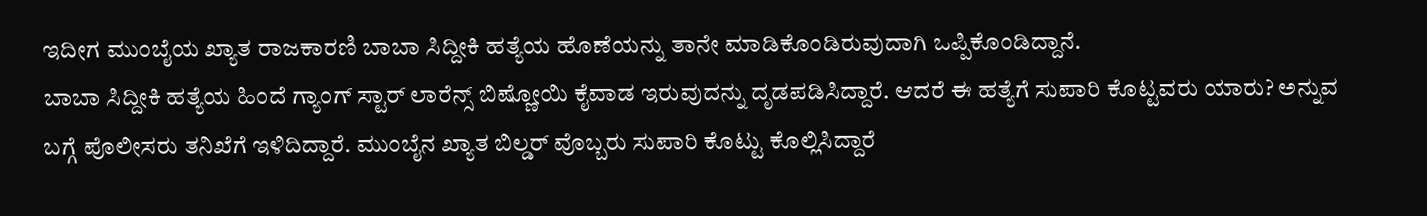ಇದೀಗ ಮುಂಬೈಯ ಖ್ಯಾತ ರಾಜಕಾರಣಿ ಬಾಬಾ ಸಿದ್ದೀಕಿ ಹತ್ಯೆಯ ಹೊಣೆಯನ್ನು ತಾನೇ ಮಾಡಿಕೊಂಡಿರುವುದಾಗಿ ಒಪ್ಪಿಕೊಂಡಿದ್ದಾನೆ.
ಬಾಬಾ ಸಿದ್ದೀಕಿ ಹತ್ಯೆಯ ಹಿಂದೆ ಗ್ಯಾಂಗ್ ಸ್ಟಾರ್ ಲಾರೆನ್ಸ್ ಬಿಷ್ಣೋಯಿ ಕೈವಾಡ ಇರುವುದನ್ನು ದೃಡಪಡಿಸಿದ್ದಾರೆ. ಆದರೆ ಈ ಹತ್ಯೆಗೆ ಸುಪಾರಿ ಕೊಟ್ಟವರು ಯಾರು? ಅನ್ನುವ ಬಗ್ಗೆ ಪೊಲೀಸರು ತನಿಖೆಗೆ ಇಳಿದಿದ್ದಾರೆ. ಮುಂಬೈನ ಖ್ಯಾತ ಬಿಲ್ಡರ್ ವೊಬ್ಬರು ಸುಪಾರಿ ಕೊಟ್ಟು ಕೊಲ್ಲಿಸಿದ್ದಾರೆ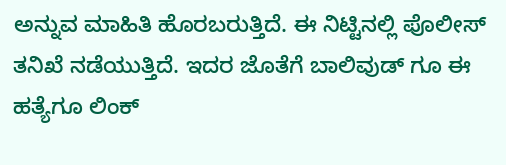ಅನ್ನುವ ಮಾಹಿತಿ ಹೊರಬರುತ್ತಿದೆ. ಈ ನಿಟ್ಟಿನಲ್ಲಿ ಪೊಲೀಸ್ ತನಿಖೆ ನಡೆಯುತ್ತಿದೆ. ಇದರ ಜೊತೆಗೆ ಬಾಲಿವುಡ್ ಗೂ ಈ ಹತ್ಯೆಗೂ ಲಿಂಕ್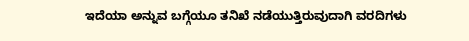ಇದೆಯಾ ಅನ್ನುವ ಬಗ್ಗೆಯೂ ತನಿಖೆ ನಡೆಯುತ್ತಿರುವುದಾಗಿ ವರದಿಗಳು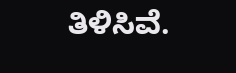ತಿಳಿಸಿವೆ.